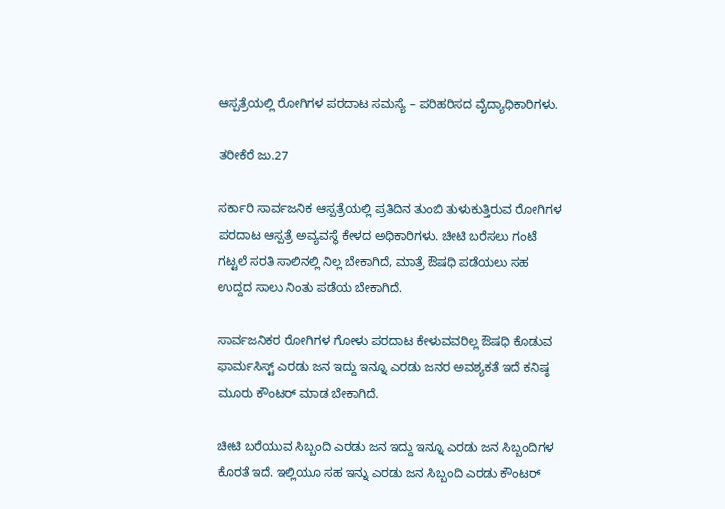ಆಸ್ಪತ್ರೆಯಲ್ಲಿ ರೋಗಿಗಳ ಪರದಾಟ ಸಮಸ್ಯೆ – ಪರಿಹರಿಸದ ವೈದ್ಯಾಧಿಕಾರಿಗಳು.

ತರೀಕೆರೆ ಜು.27

ಸರ್ಕಾರಿ ಸಾರ್ವಜನಿಕ ಆಸ್ಪತ್ರೆಯಲ್ಲಿ ಪ್ರತಿದಿನ ತುಂಬಿ ತುಳುಕುತ್ತಿರುವ ರೋಗಿಗಳ ಪರದಾಟ ಆಸ್ಪತ್ರೆ ಅವ್ಯವಸ್ಥೆ ಕೇಳದ ಅಧಿಕಾರಿಗಳು. ಚೀಟಿ ಬರೆಸಲು ಗಂಟೆ ಗಟ್ಟಲೆ ಸರತಿ ಸಾಲಿನಲ್ಲಿ ನಿಲ್ಲ ಬೇಕಾಗಿದೆ, ಮಾತ್ರೆ ಔಷಧಿ ಪಡೆಯಲು ಸಹ ಉದ್ದದ ಸಾಲು ನಿಂತು ಪಡೆಯ ಬೇಕಾಗಿದೆ.

ಸಾರ್ವಜನಿಕರ ರೋಗಿಗಳ ಗೋಳು ಪರದಾಟ ಕೇಳುವವರಿಲ್ಲ ಔಷಧಿ ಕೊಡುವ ಫಾರ್ಮಸಿಸ್ಟ್ ಎರಡು ಜನ ಇದ್ದು ಇನ್ನೂ ಎರಡು ಜನರ ಅವಶ್ಯಕತೆ ಇದೆ ಕನಿಷ್ಠ ಮೂರು ಕೌಂಟರ್ ಮಾಡ ಬೇಕಾಗಿದೆ.

ಚೀಟಿ ಬರೆಯುವ ಸಿಬ್ಬಂದಿ ಎರಡು ಜನ ಇದ್ದು ಇನ್ನೂ ಎರಡು ಜನ ಸಿಬ್ಬಂದಿಗಳ ಕೊರತೆ ಇದೆ. ಇಲ್ಲಿಯೂ ಸಹ ಇನ್ನು ಎರಡು ಜನ ಸಿಬ್ಬಂದಿ ಎರಡು ಕೌಂಟರ್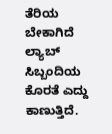ತೆರಿಯ ಬೇಕಾಗಿದೆ ಲ್ಯಾಬ್ ಸಿಬ್ಬಂದಿಯ ಕೊರತೆ ಎದ್ದು ಕಾಣುತ್ತಿದೆ.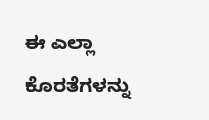ಈ ಎಲ್ಲಾ ಕೊರತೆಗಳನ್ನು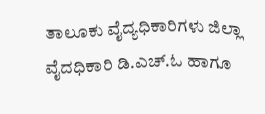ತಾಲೂಕು ವೈದ್ಯಧಿಕಾರಿಗಳು ಜಿಲ್ಲಾ ವೈದಧಿಕಾರಿ ಡಿ.ಎಚ್.ಓ ಹಾಗೂ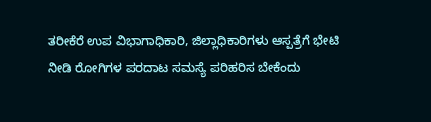ತರೀಕೆರೆ ಉಪ ವಿಭಾಗಾಧಿಕಾರಿ, ಜಿಲ್ಲಾಧಿಕಾರಿಗಳು ಆಸ್ಪತ್ರೆಗೆ ಭೇಟಿ ನೀಡಿ ರೋಗಿಗಳ ಪರದಾಟ ಸಮಸ್ಯೆ ಪರಿಹರಿಸ ಬೇಕೆಂದು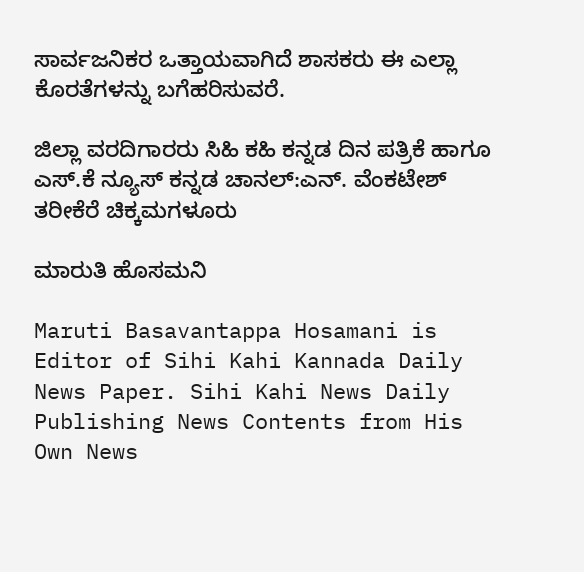ಸಾರ್ವಜನಿಕರ ಒತ್ತಾಯವಾಗಿದೆ ಶಾಸಕರು ಈ ಎಲ್ಲಾ ಕೊರತೆಗಳನ್ನು ಬಗೆಹರಿಸುವರೆ.

ಜಿಲ್ಲಾ ವರದಿಗಾರರು ಸಿಹಿ ಕಹಿ ಕನ್ನಡ ದಿನ ಪತ್ರಿಕೆ ಹಾಗೂ ಎಸ್.ಕೆ ನ್ಯೂಸ್ ಕನ್ನಡ ಚಾನಲ್:ಎನ್. ವೆಂಕಟೇಶ್ ತರೀಕೆರೆ ಚಿಕ್ಕಮಗಳೂರು

ಮಾರುತಿ ಹೊಸಮನಿ

Maruti Basavantappa Hosamani is Editor of Sihi Kahi Kannada Daily News Paper. Sihi Kahi News Daily Publishing News Contents from His Own News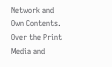Network and Own Contents. Over the Print Media and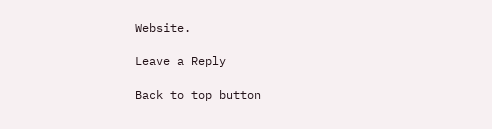Website.

Leave a Reply

Back to top button